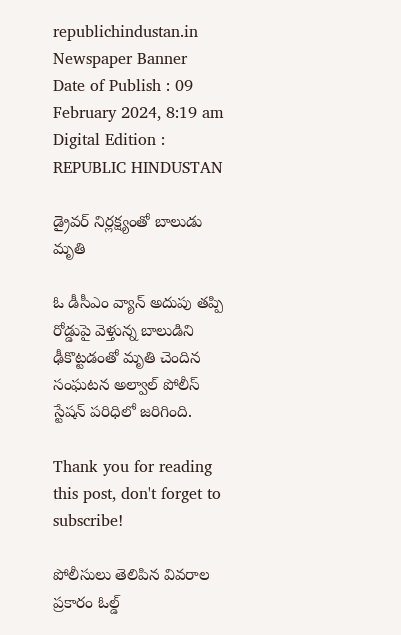republichindustan.in
Newspaper Banner
Date of Publish : 09 February 2024, 8:19 am Digital Edition : REPUBLIC HINDUSTAN

డ్రైవర్ నిర్లక్ష్యంతో బాలుడు మృతి

ఓ డీసీఎం వ్యాన్ అదుపు తప్పి రోడ్డుపై వెళ్తున్న బాలుడిని ఢీకొట్టడంతో మృతి చెందిన సంఘటన అల్వాల్ పోలీస్ స్టేషన్ పరిధిలో జరిగింది.

Thank you for reading this post, don't forget to subscribe!

పోలీసులు తెలిపిన వివరాల ప్రకారం ఓల్డ్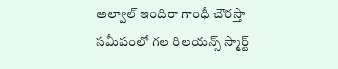అల్వాల్ ఇందిరా గాంధీ చౌరస్తా సమీపంలో గల రిలయన్స్ స్మార్ట్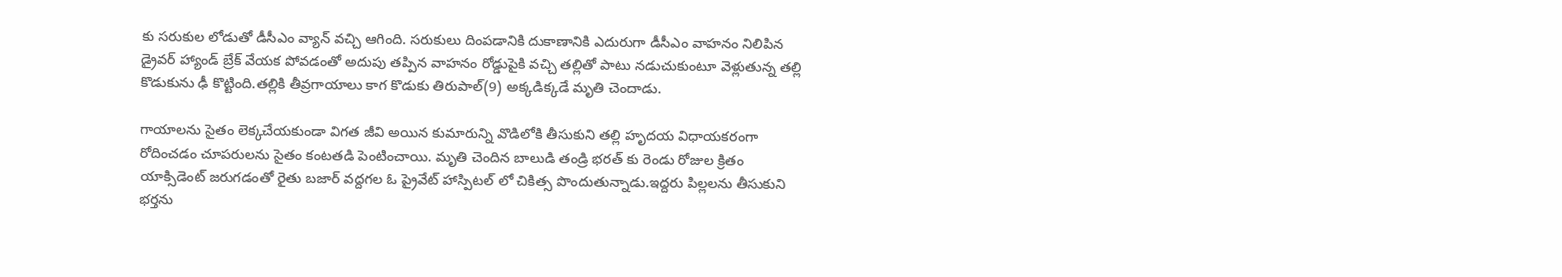కు సరుకుల లోడుతో డీసీఎం వ్యాన్ వచ్చి ఆగింది. సరుకులు దింపడానికి దుకాణానికి ఎదురుగా డీసీఎం వాహనం నిలిపిన డ్రైవర్ హ్యాండ్ బ్రేక్ వేయక పోవడంతో అదుపు తప్పిన వాహనం రోడ్డుపైకి వచ్చి తల్లితో పాటు నడుచుకుంటూ వెళ్లుతున్న తల్లి కొడుకును ఢీ కొట్టింది.తల్లికి తీవ్రగాయాలు కాగ కొడుకు తిరుపాల్(9) అక్కడిక్కడే మృతి చెందాడు.

గాయాలను సైతం లెక్కచేయకుండా విగత జీవి అయిన కుమారున్ని వొడిలోకి తీసుకుని తల్లి హృదయ విధాయకరంగా రోదించడం చూపరులను సైతం కంటతడి పెంటించాయి. మృతి చెందిన బాలుడి తండ్రి భరత్ కు రెండు రోజుల క్రితం యాక్సిడెంట్ జరుగడంతో రైతు బజార్ వద్దగల ఓ ప్రైవేట్ హాస్పిటల్ లో చికిత్స పొందుతున్నాడు.ఇద్దరు పిల్లలను తీసుకుని భర్తను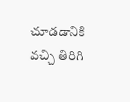చూడడానికి వచ్చి తిరిగి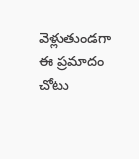వెళ్లుతుండగా ఈ ప్రమాదం చోటు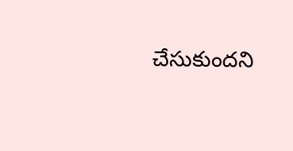చేసుకుందని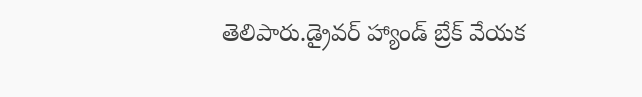తెలిపారు.డ్రైవర్ హ్యాండ్ బ్రేక్ వేయక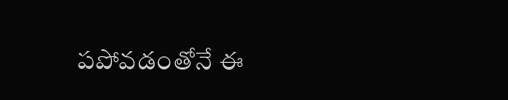పపోవడంతోనే ఈ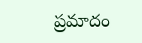ప్రమాదం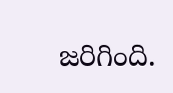జరిగింది.